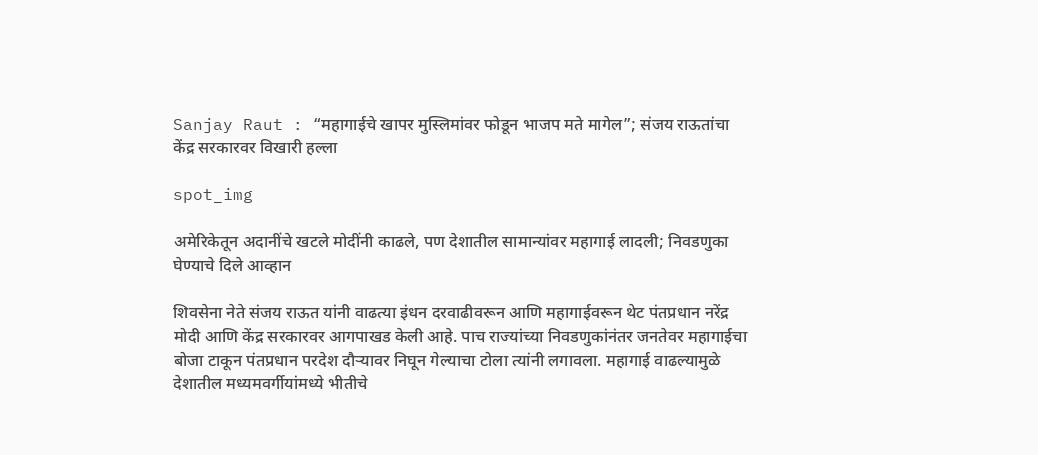Sanjay Raut : “महागाईचे खापर मुस्लिमांवर फोडून भाजप मते मागेल”; संजय राऊतांचा केंद्र सरकारवर विखारी हल्ला

spot_img

अमेरिकेतून अदानींचे खटले मोदींनी काढले, पण देशातील सामान्यांवर महागाई लादली; निवडणुका घेण्याचे दिले आव्हान

शिवसेना नेते संजय राऊत यांनी वाढत्या इंधन दरवाढीवरून आणि महागाईवरून थेट पंतप्रधान नरेंद्र मोदी आणि केंद्र सरकारवर आगपाखड केली आहे. पाच राज्यांच्या निवडणुकांनंतर जनतेवर महागाईचा बोजा टाकून पंतप्रधान परदेश दौऱ्यावर निघून गेल्याचा टोला त्यांनी लगावला. महागाई वाढल्यामुळे देशातील मध्यमवर्गीयांमध्ये भीतीचे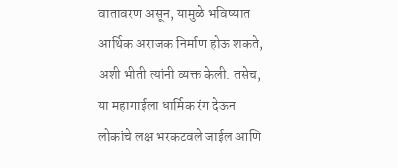वातावरण असून, यामुळे भविष्यात आर्थिक अराजक निर्माण होऊ शकते, अशी भीती त्यांनी व्यक्त केली. तसेच, या महागाईला धार्मिक रंग देऊन लोकांचे लक्ष भरकटवले जाईल आणि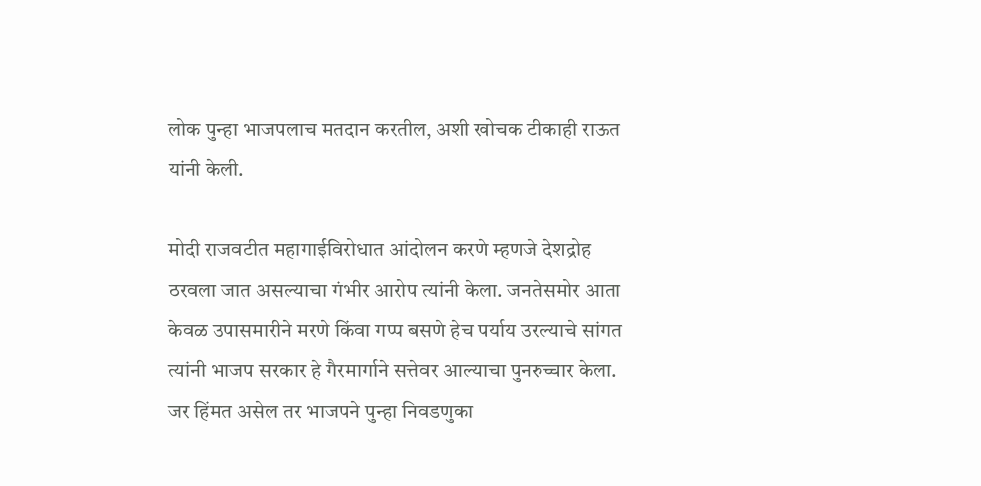लोक पुन्हा भाजपलाच मतदान करतील, अशी खोचक टीकाही राऊत यांनी केली.

मोदी राजवटीत महागाईविरोधात आंदोलन करणे म्हणजे देशद्रोह ठरवला जात असल्याचा गंभीर आरोप त्यांनी केला. जनतेसमोर आता केवळ उपासमारीने मरणे किंवा गप्प बसणे हेच पर्याय उरल्याचे सांगत त्यांनी भाजप सरकार हे गैरमार्गाने सत्तेवर आल्याचा पुनरुच्चार केला. जर हिंमत असेल तर भाजपने पुन्हा निवडणुका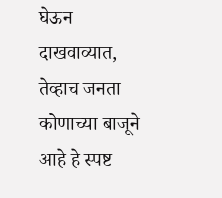घेऊन दाखवाव्यात, तेव्हाच जनता कोणाच्या बाजूने आहे हे स्पष्ट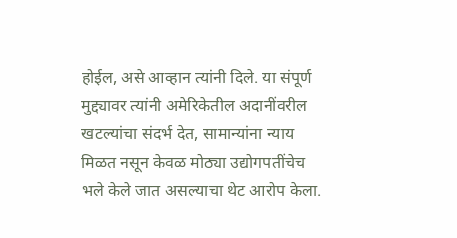होईल, असे आव्हान त्यांनी दिले. या संपूर्ण मुद्द्यावर त्यांनी अमेरिकेतील अदानींवरील खटल्यांचा संदर्भ देत, सामान्यांना न्याय मिळत नसून केवळ मोठ्या उद्योगपतींचेच भले केले जात असल्याचा थेट आरोप केला.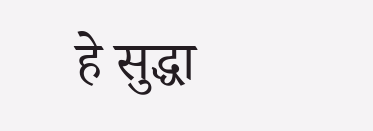हे सुद्धा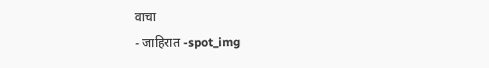वाचा
- जाहिरात -spot_img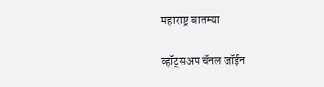महाराष्ट्र बातम्या

व्हॉट्सअप चॅनल जॉईन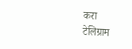करा
टेलिग्राम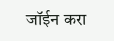जॉईन करा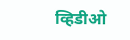व्हिडीओ